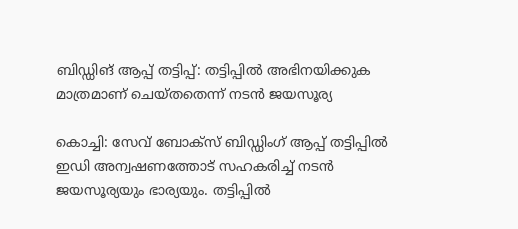ബിഡ്ഡിങ് ആപ്പ് തട്ടിപ്പ്: തട്ടിപ്പില്‍ അഭിനയിക്കുക മാത്രമാണ് ചെയ്തതെന്ന് നടന്‍ ജയസൂര്യ

കൊച്ചി: സേവ് ബോക്‌സ് ബിഡ്ഡിംഗ് ആപ്പ് തട്ടിപ്പില്‍ ഇഡി അന്വഷണത്തോട് സഹകരിച്ച് നടന്‍ ജയസൂര്യയും ഭാര്യയും. തട്ടിപ്പില്‍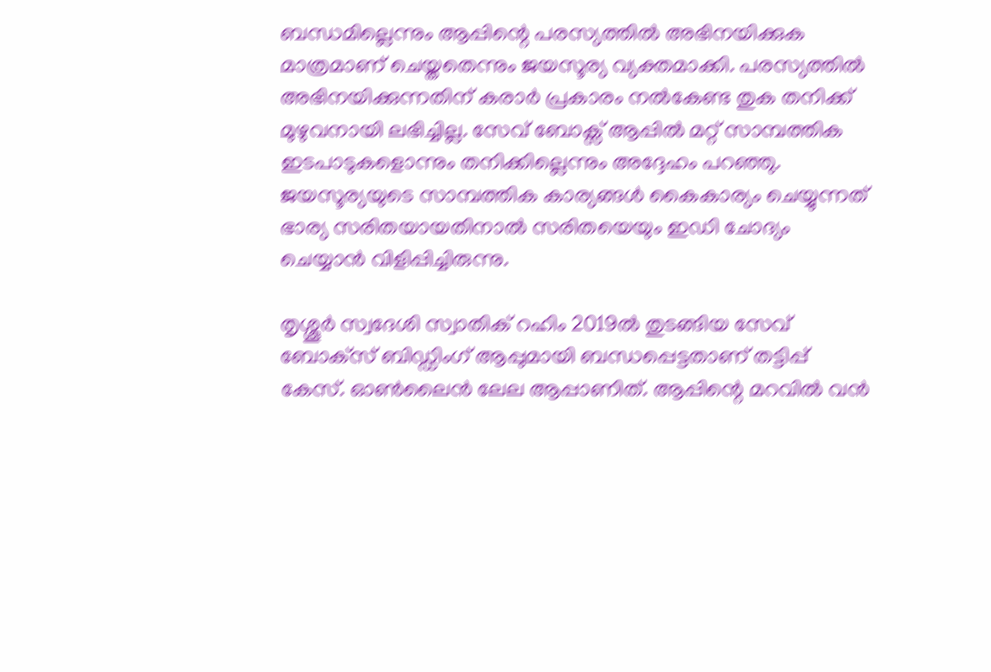ബന്ധമില്ലെന്നും ആപ്പിന്റെ പരസ്യത്തില്‍ അഭിനയിക്കുക മാത്രമാണ് ചെയ്തതെന്നും ജയസൂര്യ വ്യക്തമാക്കി. പരസ്യത്തില്‍ അഭിനയിക്കുന്നതിന് കരാര്‍ പ്രകാരം നല്‍കേണ്ട തുക തനിക്ക് മുഴുവനായി ലഭിച്ചില്ല. സേവ് ബോക്സ് ആപ്പില്‍ മറ്റ് സാമ്പത്തിക ഇടപാടുകളൊന്നും തനിക്കില്ലെന്നും അദ്ദേഹം പറഞ്ഞു. ജയസൂര്യയുടെ സാമ്പത്തിക കാര്യങ്ങള്‍ കൈകാര്യം ചെയ്യുന്നത് ഭാര്യ സരിതയായതിനാല്‍ സരിതയെയും ഇഡി ചോദ്യം ചെയ്യാന്‍ വിളിപ്പിച്ചിരുന്നു.

തൃശ്ശൂര്‍ സ്വദേശി സ്വാതിക് റഹിം 2019ല്‍ തുടങ്ങിയ സേവ് ബോക്‌സ് ബിഡ്ഡിംഗ് ആപ്പുമായി ബന്ധപ്പെട്ടതാണ് തട്ടിപ്പ് കേസ്. ഓണ്‍ലൈന്‍ ലേല ആപ്പാണിത്. ആപ്പിന്റെ മറവില്‍ വന്‍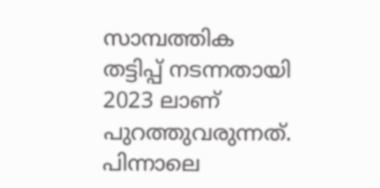സാമ്പത്തിക തട്ടിപ്പ് നടന്നതായി 2023 ലാണ് പുറത്തുവരുന്നത്. പിന്നാലെ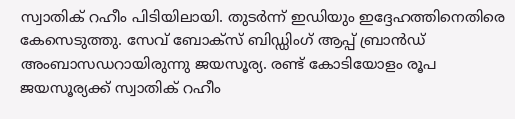സ്വാതിക് റഹീം പിടിയിലായി. തുടര്‍ന്ന് ഇഡിയും ഇദ്ദേഹത്തിനെതിരെ കേസെടുത്തു. സേവ് ബോക്‌സ് ബിഡ്ഡിംഗ് ആപ്പ് ബ്രാന്‍ഡ് അംബാസഡറായിരുന്നു ജയസൂര്യ. രണ്ട് കോടിയോളം രൂപ ജയസൂര്യക്ക് സ്വാതിക് റഹീം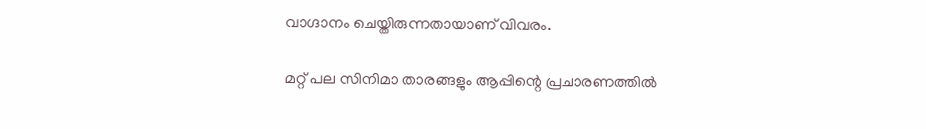വാഗ്ദാനം ചെയ്തിരുന്നതായാണ് വിവരം.

മറ്റ് പല സിനിമാ താരങ്ങളും ആപ്പിന്റെ പ്രചാരണത്തില്‍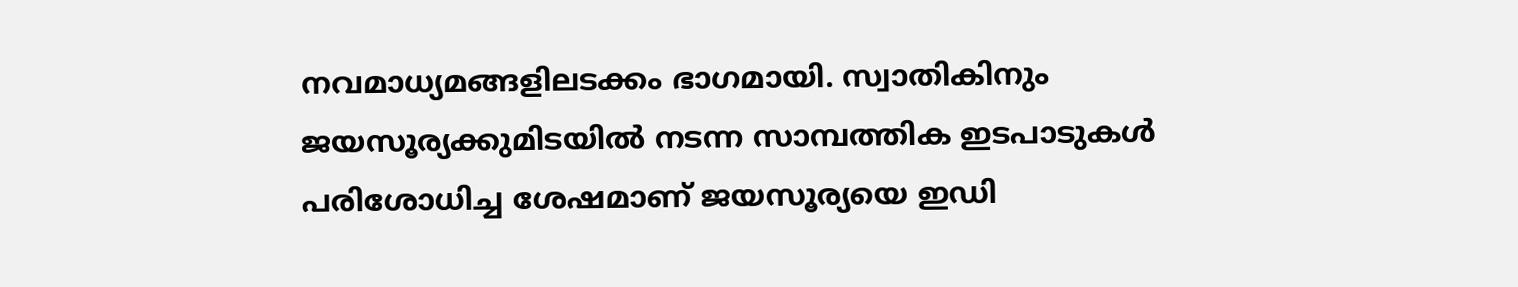നവമാധ്യമങ്ങളിലടക്കം ഭാഗമായി. സ്വാതികിനും ജയസൂര്യക്കുമിടയില്‍ നടന്ന സാമ്പത്തിക ഇടപാടുകള്‍ പരിശോധിച്ച ശേഷമാണ് ജയസൂര്യയെ ഇഡി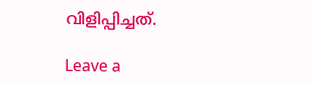വിളിപ്പിച്ചത്.

Leave a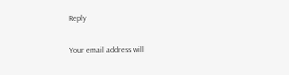Reply

Your email address will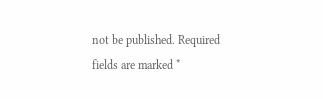not be published. Required fields are marked *